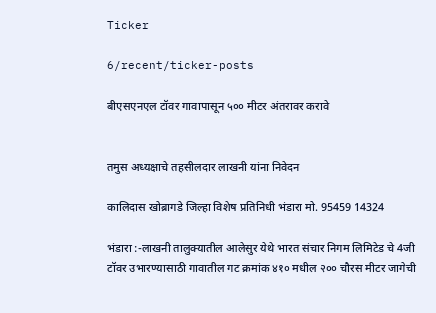Ticker

6/recent/ticker-posts

बीएसएनएल टॉवर गावापासून ५०० मीटर अंतरावर करावे


तमुस अध्यक्षाचे तहसीलदार लाखनी यांना निवेदन

कालिदास खोब्रागडे जिल्हा विशेष प्रतिनिधी भंडारा मो. 95459 14324

भंडारा :-लाखनी तालुक्यातील आलेसुर येथे भारत संचार निगम लिमिटेड चे 4जी टॉवर उभारण्यासाठी गावातील गट क्रमांक ४१० मधील २०० चौरस मीटर जागेची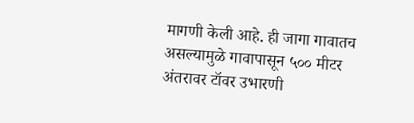मागणी केली आहे. ही जागा गावातच असल्यामुळे गावापासून ५०० मीटर अंतरावर टॉवर उभारणी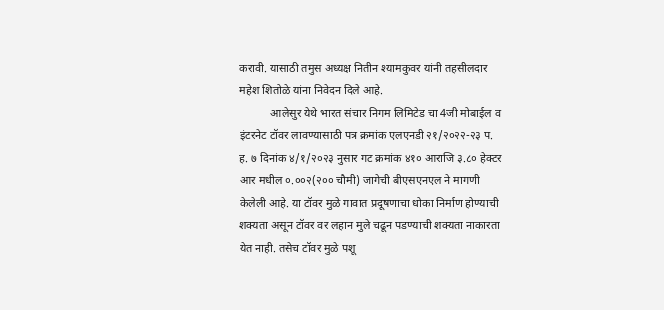करावी. यासाठी तमुस अध्यक्ष नितीन श्यामकुवर यांनी तहसीलदार महेश शितोळे यांना निवेदन दिले आहे.
           आलेसुर येथे भारत संचार निगम लिमिटेड चा 4जी मोबाईल व इंटरनेट टॉवर लावण्यासाठी पत्र क्रमांक एलएनडी २१/२०२२-२३ प. ह. ७ दिनांक ४/१/२०२३ नुसार गट क्रमांक ४१० आराजि ३.८० हेक्टर आर मधील ०.००२(२०० चौमी) जागेची बीएसएनएल ने मागणी केलेली आहे. या टॉवर मुळे गावात प्रदूषणाचा धोका निर्माण होण्याची शक्यता असून टॉवर वर लहान मुले चढून पडण्याची शक्यता नाकारता येत नाही. तसेच टॉवर मुळे पशू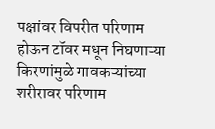पक्षांवर विपरीत परिणाम होऊन टॉवर मधून निघणाऱ्या किरणांमुळे गावकऱ्यांच्या शरीरावर परिणाम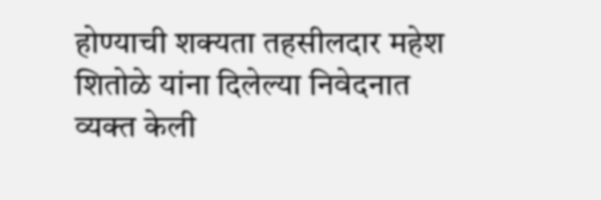होण्याची शक्यता तहसीलदार महेश शितोळे यांना दिलेल्या निवेदनात व्यक्त केली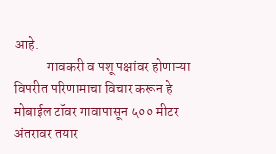आहे.
            गावकरी व पशू पक्षांवर होणाऱ्या विपरीत परिणामाचा विचार करून हे मोबाईल टॉवर गावापासून ५०० मीटर अंतरावर तयार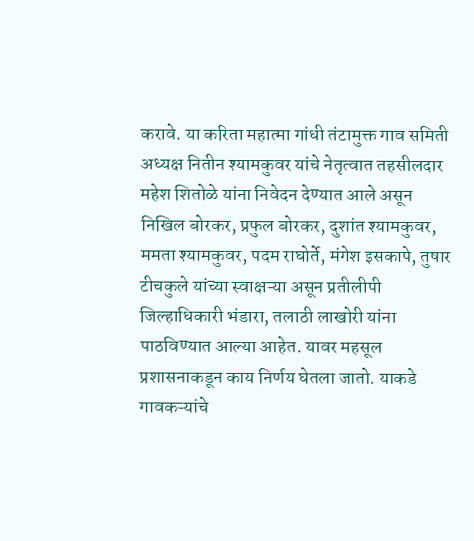करावे. या करिता महात्मा गांधी तंटामुक्त गाव समिती अध्यक्ष नितीन श्यामकुवर यांचे नेतृत्वात तहसीलदार महेश शितोळे यांना निवेदन देण्यात आले असून निखिल बोरकर, प्रफुल बोरकर, दुशांत श्यामकुवर, ममता श्यामकुवर, पदम राघोर्ते, मंगेश इसकापे, तुषार टीचकुले यांच्या स्वाक्षऱ्या असून प्रतीलीपी जिल्हाधिकारी भंडारा, तलाठी लाखोरी यांना पाठविण्यात आल्या आहेत. यावर महसूल प्रशासनाकडून काय निर्णय घेतला जातो. याकडे गावकऱ्यांचे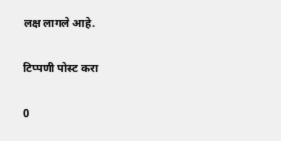लक्ष लागले आहे.

टिप्पणी पोस्ट करा

0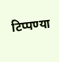टिप्पण्या